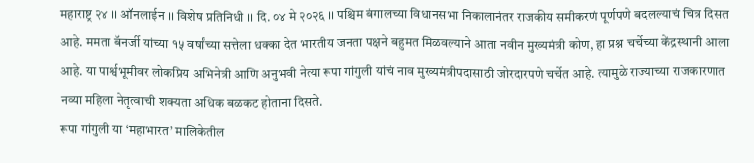महाराष्ट्र २४ ।। ऑनलाईन ।। विशेष प्रतिनिधी ।। दि. ०४ मे २०२६ ।। पश्चिम बंगालच्या विधानसभा निकालानंतर राजकीय समीकरणं पूर्णपणे बदलल्याचं चित्र दिसत आहे. ममता बॅनर्जी यांच्या १५ वर्षांच्या सत्तेला धक्का देत भारतीय जनता पक्षने बहुमत मिळवल्याने आता नवीन मुख्यमंत्री कोण, हा प्रश्न चर्चेच्या केंद्रस्थानी आला आहे. या पार्श्वभूमीवर लोकप्रिय अभिनेत्री आणि अनुभवी नेत्या रूपा गांगुली यांचं नाव मुख्यमंत्रीपदासाठी जोरदारपणे चर्चेत आहे. त्यामुळे राज्याच्या राजकारणात नव्या महिला नेतृत्वाची शक्यता अधिक बळकट होताना दिसते.
रूपा गांगुली या ‘महाभारत’ मालिकेतील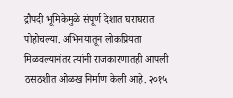द्रौपदी भूमिकेमुळे संपूर्ण देशात घराघरात पोहोचल्या. अभिनयातून लोकप्रियता मिळवल्यानंतर त्यांनी राजकारणातही आपली ठसठशीत ओळख निर्माण केली आहे. २०१५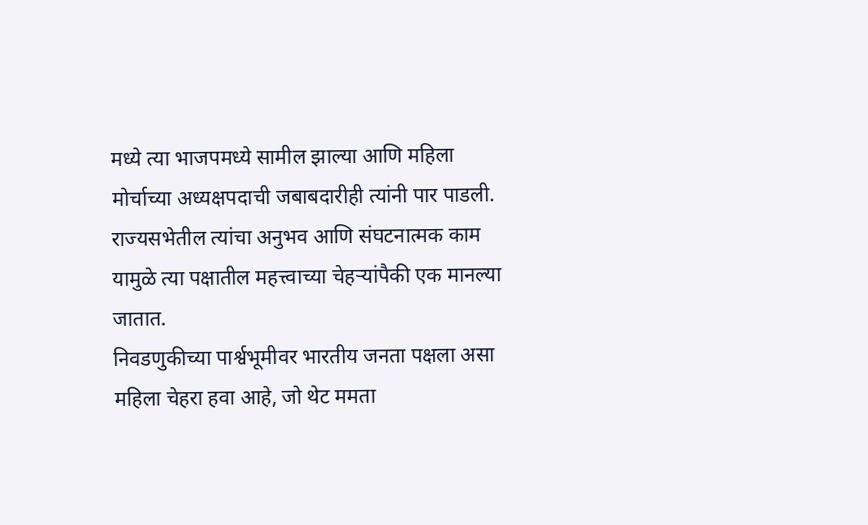मध्ये त्या भाजपमध्ये सामील झाल्या आणि महिला मोर्चाच्या अध्यक्षपदाची जबाबदारीही त्यांनी पार पाडली. राज्यसभेतील त्यांचा अनुभव आणि संघटनात्मक काम यामुळे त्या पक्षातील महत्त्वाच्या चेहऱ्यांपैकी एक मानल्या जातात.
निवडणुकीच्या पार्श्वभूमीवर भारतीय जनता पक्षला असा महिला चेहरा हवा आहे, जो थेट ममता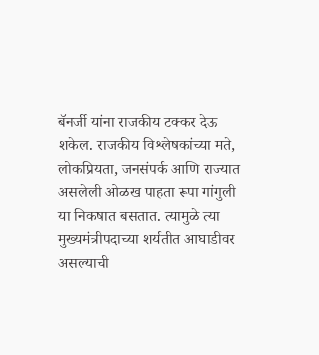बॅनर्जी यांना राजकीय टक्कर देऊ शकेल. राजकीय विश्लेषकांच्या मते, लोकप्रियता, जनसंपर्क आणि राज्यात असलेली ओळख पाहता रूपा गांगुली या निकषात बसतात. त्यामुळे त्या मुख्यमंत्रीपदाच्या शर्यतीत आघाडीवर असल्याची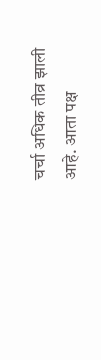चर्चा अधिक तीव्र झाली आहे. आता पक्ष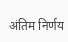अंतिम निर्णय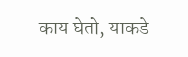काय घेतो, याकडे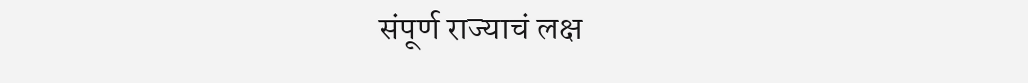संपूर्ण राज्याचं लक्ष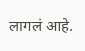लागलं आहे.